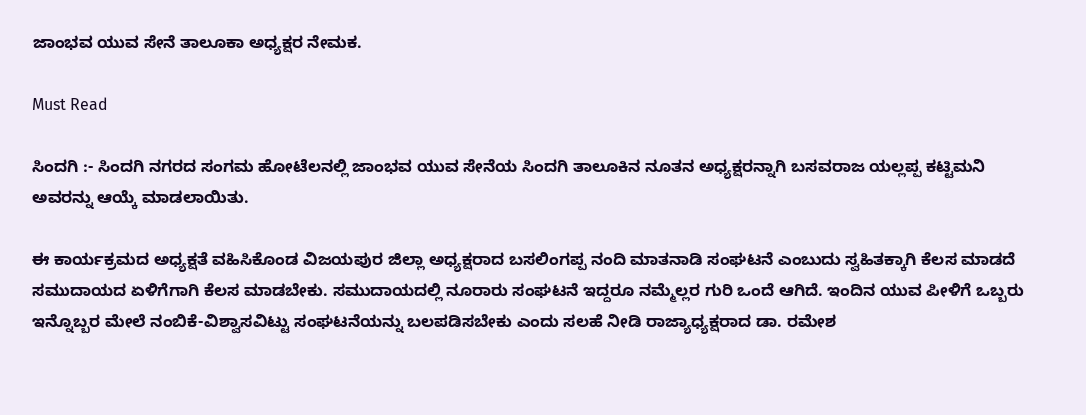ಜಾಂಭವ ಯುವ ಸೇನೆ ತಾಲೂಕಾ ಅಧ್ಯಕ್ಷರ ನೇಮಕ.

Must Read

ಸಿಂದಗಿ :- ಸಿಂದಗಿ ನಗರದ ಸಂಗಮ ಹೋಟೆಲನಲ್ಲಿ ಜಾಂಭವ ಯುವ ಸೇನೆಯ ಸಿಂದಗಿ ತಾಲೂಕಿನ ನೂತನ ಅಧ್ಯಕ್ಷರನ್ನಾಗಿ ಬಸವರಾಜ ಯಲ್ಲಪ್ಪ ಕಟ್ಟಿಮನಿ ಅವರನ್ನು ಆಯ್ಕೆ ಮಾಡಲಾಯಿತು.

ಈ ಕಾರ್ಯಕ್ರಮದ ಅಧ್ಯಕ್ಷತೆ ವಹಿಸಿಕೊಂಡ ವಿಜಯಪುರ ಜಿಲ್ಲಾ ಅಧ್ಯಕ್ಷರಾದ ಬಸಲಿಂಗಪ್ಪ ನಂದಿ ಮಾತನಾಡಿ ಸಂಘಟನೆ ಎಂಬುದು ಸ್ವಹಿತಕ್ಕಾಗಿ ಕೆಲಸ ಮಾಡದೆ ಸಮುದಾಯದ ಏಳಿಗೆಗಾಗಿ ಕೆಲಸ ಮಾಡಬೇಕು. ಸಮುದಾಯದಲ್ಲಿ ನೂರಾರು ಸಂಘಟನೆ ಇದ್ದರೂ ನಮ್ಮೆಲ್ಲರ ಗುರಿ ಒಂದೆ ಆಗಿದೆ. ಇಂದಿನ ಯುವ ಪೀಳಿಗೆ ಒಬ್ಬರು ಇನ್ನೊಬ್ಬರ ಮೇಲೆ ನಂಬಿಕೆ-ವಿಶ್ವಾಸವಿಟ್ಟು ಸಂಘಟನೆಯನ್ನು ಬಲಪಡಿಸಬೇಕು ಎಂದು ಸಲಹೆ ನೀಡಿ ರಾಜ್ಯಾಧ್ಯಕ್ಷರಾದ ಡಾ. ರಮೇಶ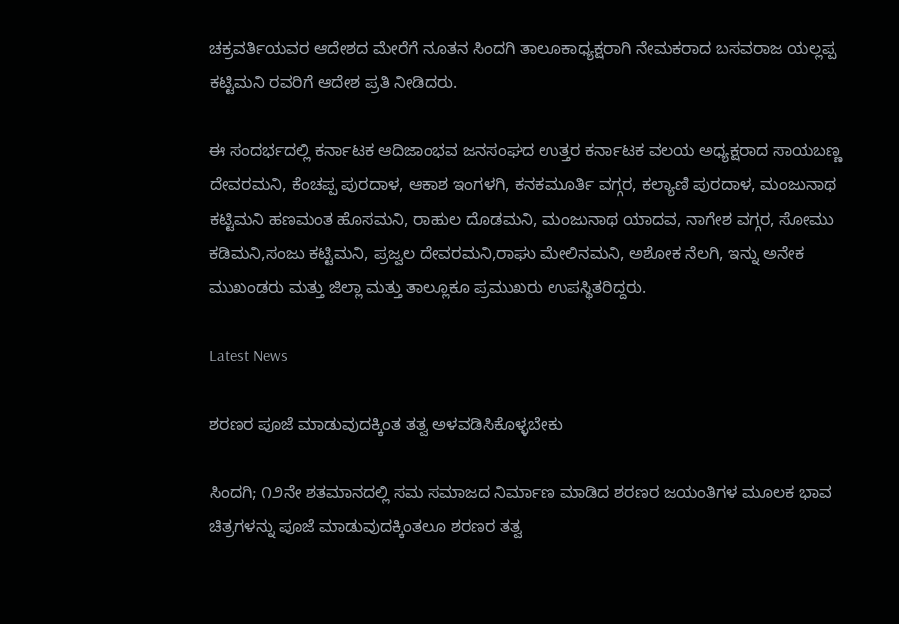ಚಕ್ರವರ್ತಿಯವರ ಆದೇಶದ ಮೇರೆಗೆ ನೂತನ ಸಿಂದಗಿ ತಾಲೂಕಾಧ್ಯಕ್ಷರಾಗಿ ನೇಮಕರಾದ ಬಸವರಾಜ ಯಲ್ಲಪ್ಪ ಕಟ್ಟಿಮನಿ ರವರಿಗೆ ಆದೇಶ ಪ್ರತಿ ನೀಡಿದರು.

ಈ ಸಂದರ್ಭದಲ್ಲಿ ಕರ್ನಾಟಕ ಆದಿಜಾಂಭವ ಜನಸಂಘದ ಉತ್ತರ ಕರ್ನಾಟಕ ವಲಯ ಅಧ್ಯಕ್ಷರಾದ ಸಾಯಬಣ್ಣ ದೇವರಮನಿ, ಕೆಂಚಪ್ಪ ಪುರದಾಳ, ಆಕಾಶ ಇಂಗಳಗಿ, ಕನಕಮೂರ್ತಿ ವಗ್ಗರ, ಕಲ್ಯಾಣಿ ಪುರದಾಳ, ಮಂಜುನಾಥ ಕಟ್ಟಿಮನಿ ಹಣಮಂತ ಹೊಸಮನಿ, ರಾಹುಲ ದೊಡಮನಿ, ಮಂಜುನಾಥ ಯಾದವ, ನಾಗೇಶ ವಗ್ಗರ, ಸೋಮು ಕಡಿಮನಿ,ಸಂಜು ಕಟ್ಟಿಮನಿ, ಪ್ರಜ್ವಲ ದೇವರಮನಿ,ರಾಘು ಮೇಲಿನಮನಿ, ಅಶೋಕ ನೆಲಗಿ, ಇನ್ನು ಅನೇಕ ಮುಖಂಡರು ಮತ್ತು ಜಿಲ್ಲಾ ಮತ್ತು ತಾಲ್ಲೂಕೂ ಪ್ರಮುಖರು ಉಪಸ್ಥಿತರಿದ್ದರು.

Latest News

ಶರಣರ ಪೂಜೆ ಮಾಡುವುದಕ್ಕಿಂತ ತತ್ವ ಅಳವಡಿಸಿಕೊಳ್ಳಬೇಕು

ಸಿಂದಗಿ; ೧೨ನೇ ಶತಮಾನದಲ್ಲಿ ಸಮ ಸಮಾಜದ ನಿರ್ಮಾಣ ಮಾಡಿದ ಶರಣರ ಜಯಂತಿಗಳ ಮೂಲಕ ಭಾವ ಚಿತ್ರಗಳನ್ನು ಪೂಜೆ ಮಾಡುವುದಕ್ಕಿಂತಲೂ ಶರಣರ ತತ್ವ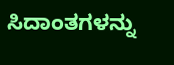ಸಿದಾಂತಗಳನ್ನು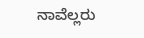ನಾವೆಲ್ಲರು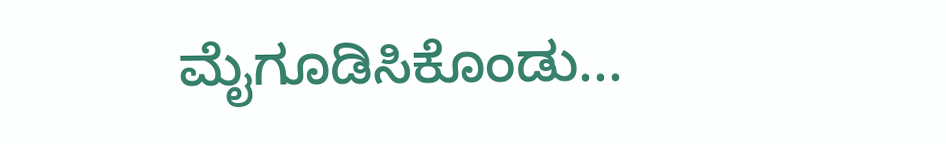ಮೈಗೂಡಿಸಿಕೊಂಡು...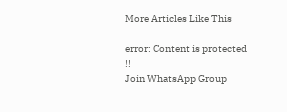More Articles Like This

error: Content is protected !!
Join WhatsApp Group